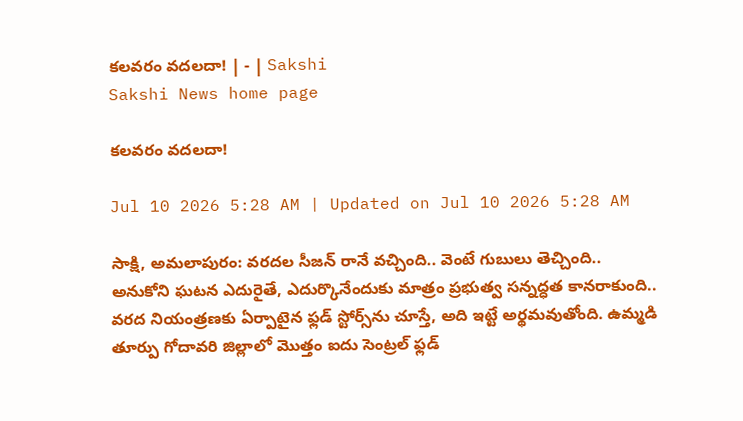కలవరం వదలదా! | - | Sakshi
Sakshi News home page

కలవరం వదలదా!

Jul 10 2026 5:28 AM | Updated on Jul 10 2026 5:28 AM

సాక్షి, అమలాపురం: వరదల సీజన్‌ రానే వచ్చింది.. వెంటే గుబులు తెచ్చింది.. అనుకోని ఘటన ఎదురైతే, ఎదుర్కొనేందుకు మాత్రం ప్రభుత్వ సన్నద్ధత కానరాకుంది.. వరద నియంత్రణకు ఏర్పాటైన ఫ్లడ్‌ స్టోర్స్‌ను చూస్తే, అది ఇట్టే అర్థమవుతోంది. ఉమ్మడి తూర్పు గోదావరి జిల్లాలో మొత్తం ఐదు సెంట్రల్‌ ఫ్లడ్‌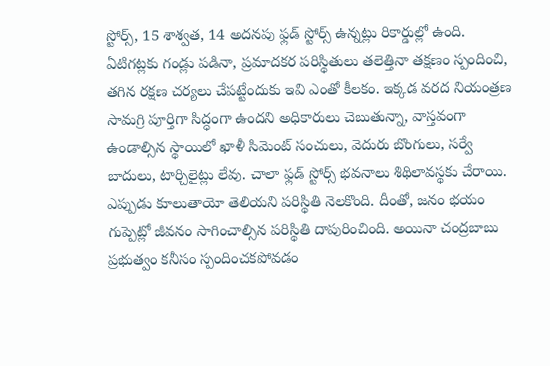స్టోర్స్‌, 15 శాశ్వత, 14 అదనపు ఫ్లడ్‌ స్టోర్స్‌ ఉన్నట్లు రికార్డుల్లో ఉంది. ఏటిగట్లకు గండ్లు పడినా, ప్రమాదకర పరిస్థితులు తలెత్తినా తక్షణం స్పందించి, తగిన రక్షణ చర్యలు చేపట్టేందుకు ఇవి ఎంతో కీలకం. ఇక్కడ వరద నియంత్రణ సామగ్రి పూర్తిగా సిద్ధంగా ఉందని అధికారులు చెబుతున్నా, వాస్తవంగా ఉండాల్సిన స్థాయిలో ఖాళీ సిమెంట్‌ సంచులు, వెదురు బొంగులు, సర్వే బాదులు, టార్చిలైట్లు లేవు. చాలా ఫ్లడ్‌ స్టోర్స్‌ భవనాలు శిథిలావస్థకు చేరాయి. ఎప్పుడు కూలుతాయో తెలియని పరిస్థితి నెలకొంది. దీంతో, జనం భయం గుప్పెట్లో జీవనం సాగించాల్సిన పరిస్థితి దాపురించింది. అయినా చంద్రబాబు ప్రభుత్వం కనీసం స్పందించకపోవడం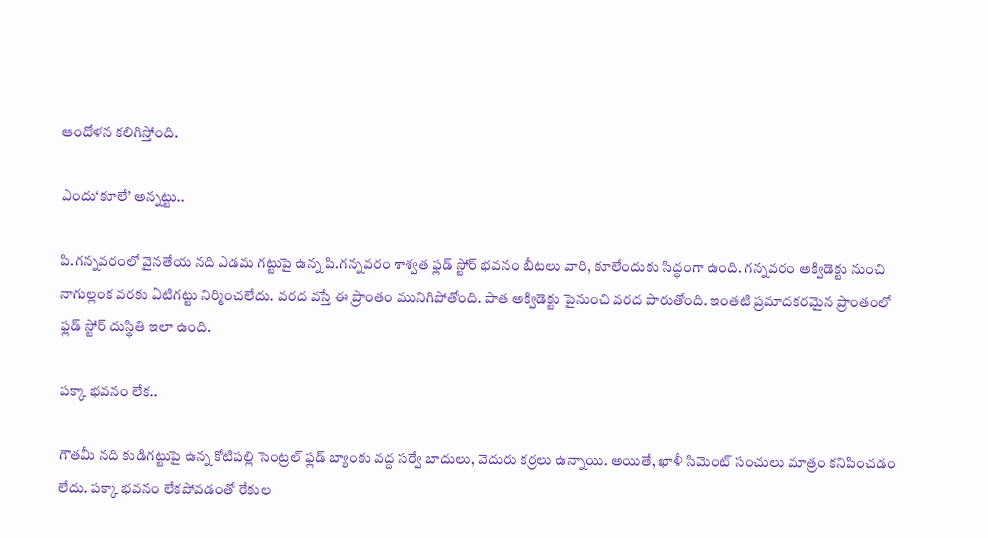ఆందోళన కలిగిస్తోంది.

ఎందు‘కూలే’ అన్నట్టు..

పి.గన్నవరంలో వైనతేయ నది ఎడమ గట్టుపై ఉన్న పి.గన్నవరం శాశ్వత ఫ్లడ్‌ స్టోర్‌ భవనం బీటలు వారి, కూలేందుకు సిద్ధంగా ఉంది. గన్నవరం అక్విడెక్టు నుంచి నాగుల్లంక వరకు ఏటిగట్టు నిర్మించలేదు. వరద వస్తే ఈ ప్రాంతం మునిగిపోతోంది. పాత అక్విడెక్టు పైనుంచి వరద పారుతోంది. ఇంతటి ప్రమాదకరమైన ప్రాంతంలో ఫ్లడ్‌ స్టోర్‌ దుస్థితి ఇలా ఉంది.

పక్కా భవనం లేక..

గౌతమీ నది కుడిగట్టుపై ఉన్న కోటిపల్లి సెంట్రల్‌ ఫ్లడ్‌ బ్యాంకు వద్ద సర్వే బాదులు, వెదురు కర్రలు ఉన్నాయి. అయితే, ఖాళీ సిమెంట్‌ సంచులు మాత్రం కనిపించడం లేదు. పక్కా భవనం లేకపోవడంతో రేకుల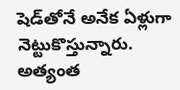షెడ్‌తోనే అనేక ఏళ్లుగా నెట్టుకొస్తున్నారు. అత్యంత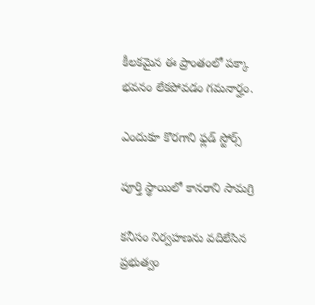కీలకమైన ఈ ప్రాంతంలో పక్కా భవనం లేకపోవడం గమనార్హం.

ఎందుకూ కొరగాని ఫ్లడ్‌ స్టోర్స్‌

పూర్తి స్థాయిలో కానరాని సామగ్రి

కనీసం నిర్వహణను వదిలేసిన ప్రభుత్వం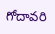గోదావరి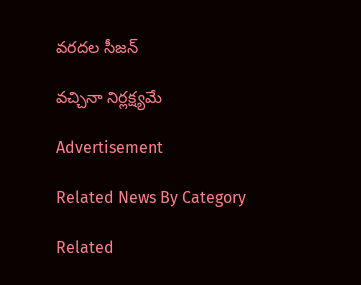వరదల సీజన్‌

వచ్చినా నిర్లక్ష్యమే

Advertisement

Related News By Category

Related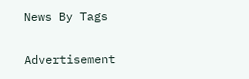News By Tags

Advertisement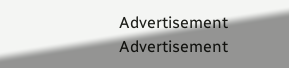Advertisement
Advertisement